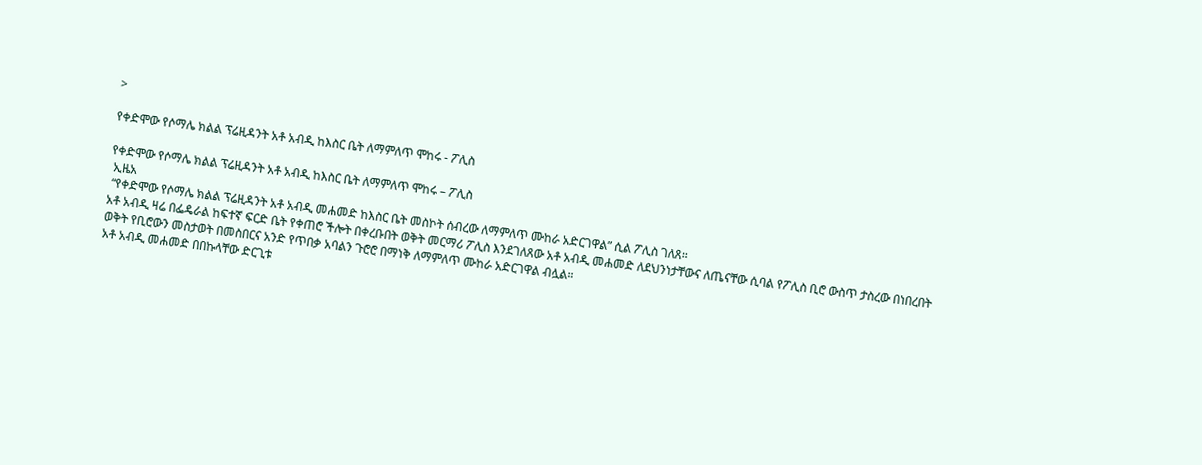>

የቀድሞው የሶማሌ ክልል ፕሬዚዳንት አቶ አብዲ ከእስር ቤት ለማምለጥ ሞከሩ - ፖሊስ

የቀድሞው የሶማሌ ክልል ፕሬዚዳንት አቶ አብዲ ከእስር ቤት ለማምለጥ ሞከሩ – ፖሊስ
 ኢዜአ
 “የቀድሞው የሶማሌ ክልል ፕሬዚዳንት አቶ አብዲ መሐመድ ከእስር ቤት መስኮት ሰብረው ለማምለጥ ሙከራ አድርገዋል” ሲል ፖሊስ ገለጸ።
አቶ አብዲ ዛሬ በፌዴራል ከፍተኛ ፍርድ ቤት የቀጠሮ ችሎት በቀረቡበት ወቅት መርማሪ ፖሊስ እንደገለጸው አቶ አብዲ መሐመድ ለደህንነታቸውና ለጤናቸው ሲባል የፖሊስ ቢሮ ውስጥ ታስረው በነበረበት ወቅት የቢሮውን መስታወት በመስበርና አንድ የጥበቃ አባልን ጉሮሮ በማነቅ ለማምለጥ ሙከራ አድርገዋል ብሏል።
አቶ አብዲ መሐመድ በበኩላቸው ድርጊቱ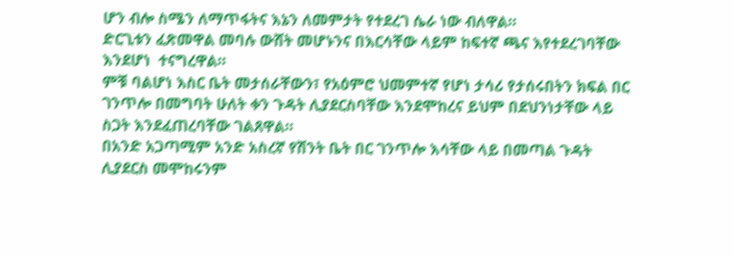ሆን ብሎ ስሜን ለማጥፋትና እኔን ለመምታት የተደረገ ሴራ ነው ብለዋል።
ድርጊቱን ፈጽመዋል መባሉ ውሸት መሆኑንና በእርሳቸው ላይም ከፍተኛ ጫና እየተደረገባቸው እንደሆነ  ተናግረዋል።
ምቹ ባልሆነ እስር ቤት መታሰራቸውን፣ የአዕምሮ ህመምተኛ የሆነ ታሳሪ የታሰሩበትን ክፍል በር ገንጥሎ በመግባት ሁለት ቀን ጉዳት ሊያደርስባቸው እንደሞከረና ይህም በደህንነታቸው ላይ ስጋት እንደፈጠረባቸው ገልጸዋል።
በአንድ አጋጣሚም አንድ አስረኛ የሽንት ቤት በር ገንጥሎ እሳቸው ላይ በመጣል ጉዳት ሊያደርስ መሞከሩንም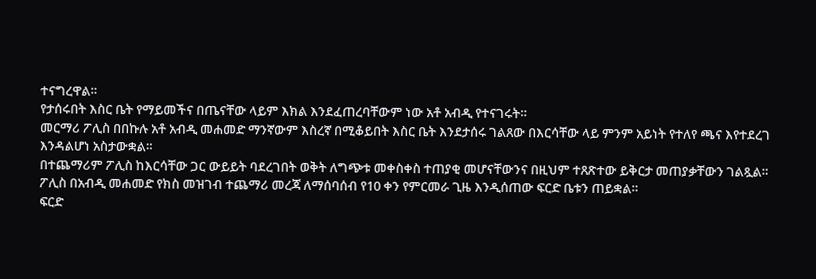ተናግረዋል።
የታሰሩበት እስር ቤት የማይመችና በጤናቸው ላይም እክል እንደፈጠረባቸውም ነው አቶ አብዲ የተናገሩት።
መርማሪ ፖሊስ በበኩሉ አቶ አብዲ መሐመድ ማንኛውም እስረኛ በሚቆይበት እስር ቤት እንደታሰሩ ገልጸው በእርሳቸው ላይ ምንም አይነት የተለየ ጫና እየተደረገ እንዳልሆነ አስታውቋል።
በተጨማሪም ፖሊስ ከእርሳቸው ጋር ውይይት ባደረገበት ወቅት ለግጭቱ መቀስቀስ ተጠያቂ መሆናቸውንና በዚህም ተጸጽተው ይቅርታ መጠያቃቸውን ገልጿል።
ፖሊስ በአብዲ መሐመድ የክስ መዝገብ ተጨማሪ መረጃ ለማሰባሰብ የ10 ቀን የምርመራ ጊዜ እንዲሰጠው ፍርድ ቤቱን ጠይቋል።
ፍርድ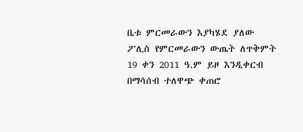ቤቱ ምርመራውን እያካሄደ ያለው ፖሊስ የምርመራውን ውጤት ለጥቅምት 19 ቀን 2011 ዓ.ም ይዞ እንዲቀርብ በማሳሰብ ተለዋጭ ቀጠሮ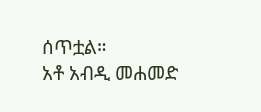ሰጥቷል።
አቶ አብዲ መሐመድ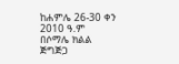ከሐምሌ 26-30 ቀን 2010 ዓ.ም በሶማሌ ክልል ጅግጅጋ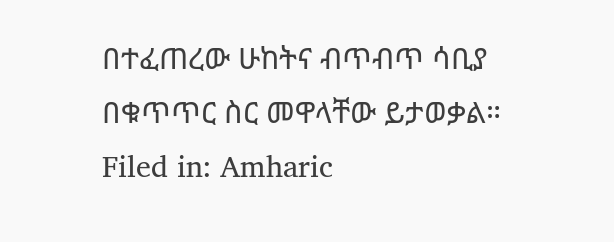በተፈጠረው ሁከትና ብጥብጥ ሳቢያ በቁጥጥር ስር መዋላቸው ይታወቃል።
Filed in: Amharic